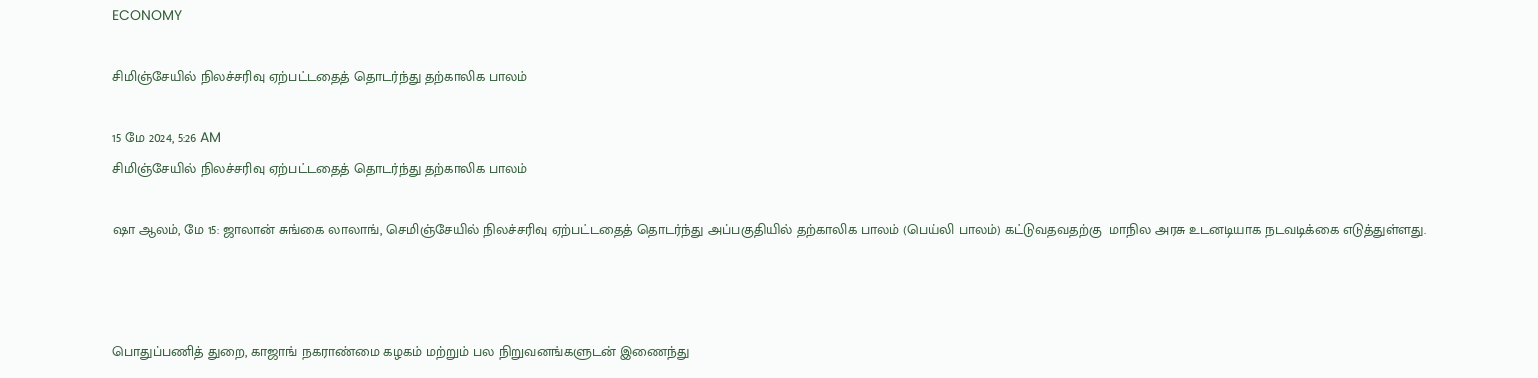ECONOMY

சிமிஞ்சேயில் நிலச்சரிவு ஏற்பட்டதைத் தொடர்ந்து தற்காலிக பாலம்

15 மே 2024, 5:26 AM
சிமிஞ்சேயில் நிலச்சரிவு ஏற்பட்டதைத் தொடர்ந்து தற்காலிக பாலம்

ஷா ஆலம், மே 15: ஜாலான் சுங்கை லாலாங், செமிஞ்சேயில் நிலச்சரிவு ஏற்பட்டதைத் தொடர்ந்து அப்பகுதியில் தற்காலிக பாலம் (பெய்லி பாலம்) கட்டுவதவதற்கு  மாநில அரசு உடனடியாக நடவடிக்கை எடுத்துள்ளது.



பொதுப்பணித் துறை, காஜாங் நகராண்மை கழகம் மற்றும் பல நிறுவனங்களுடன் இணைந்து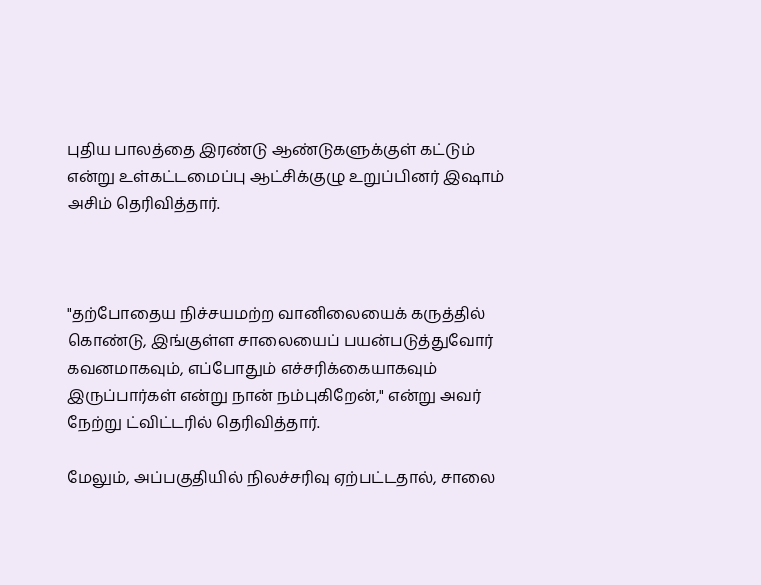புதிய பாலத்தை இரண்டு ஆண்டுகளுக்குள் கட்டும் என்று உள்கட்டமைப்பு ஆட்சிக்குழு உறுப்பினர் இஷாம் அசிம் தெரிவித்தார்.



"தற்போதைய நிச்சயமற்ற வானிலையைக் கருத்தில் கொண்டு, இங்குள்ள சாலையைப் பயன்படுத்துவோர் கவனமாகவும், எப்போதும் எச்சரிக்கையாகவும் இருப்பார்கள் என்று நான் நம்புகிறேன்," என்று அவர் நேற்று ட்விட்டரில் தெரிவித்தார்.

மேலும், அப்பகுதியில் நிலச்சரிவு ஏற்பட்டதால், சாலை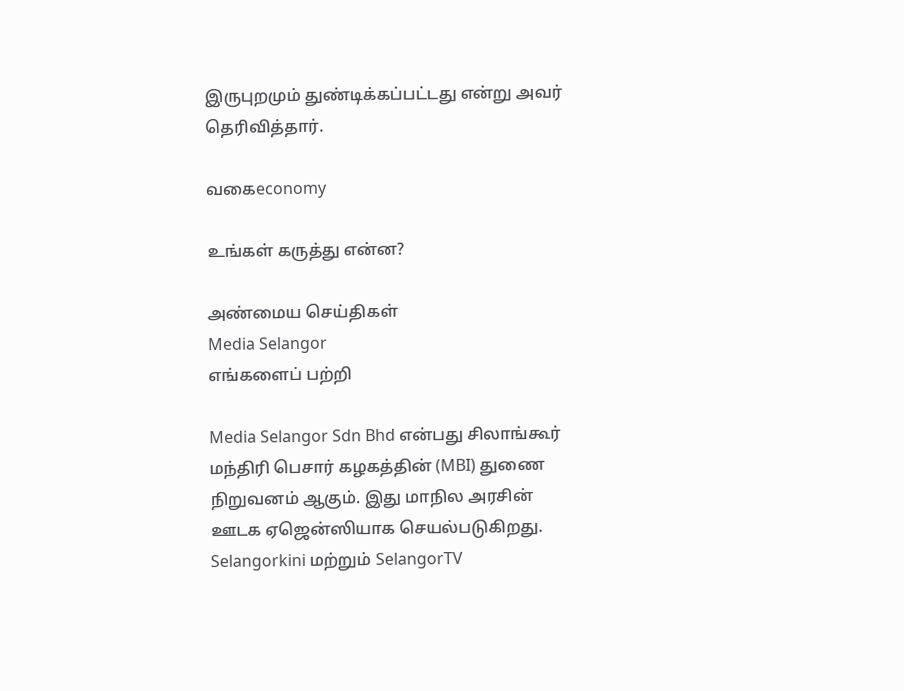இருபுறமும் துண்டிக்கப்பட்டது என்று அவர் தெரிவித்தார்.

வகைeconomy

உங்கள் கருத்து என்ன?

அண்மைய செய்திகள்
Media Selangor
எங்களைப் பற்றி

Media Selangor Sdn Bhd என்பது சிலாங்கூர் மந்திரி பெசார் கழகத்தின் (MBI) துணை நிறுவனம் ஆகும். இது மாநில அரசின் ஊடக ஏஜென்ஸியாக செயல்படுகிறது. Selangorkini மற்றும் SelangorTV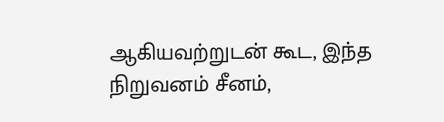ஆகியவற்றுடன் கூட, இந்த நிறுவனம் சீனம்,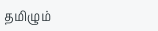தமிழும்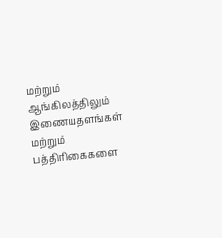மற்றும் ஆங்கிலத்திலும் இணையதளங்கள் மற்றும் பத்திரிகைகளை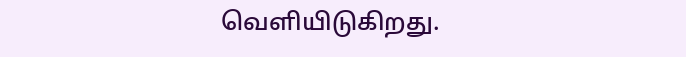வெளியிடுகிறது.